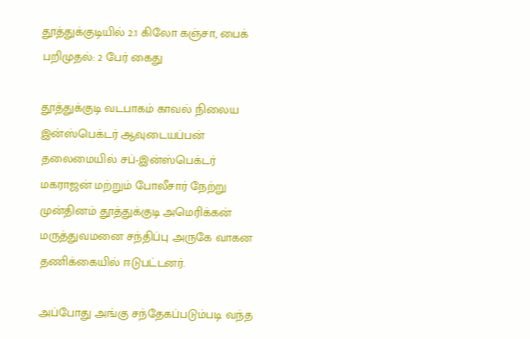தூத்துக்குடியில் 2.1 கிலோ கஞ்சா, பைக் பறிமுதல்: 2 பேர் கைது

தூத்துக்குடி வடபாகம் காவல் நிலைய இன்ஸ்பெக்டர் ஆவுடையப்பன் தலைமையில் சப்-இன்ஸ்பெக்டர் மகராஜன் மற்றும் போலீசார் நேற்று முன்தினம் தூத்துக்குடி அமெரிக்கன் மருத்துவமனை சந்திப்பு அருகே வாகன தணிக்கையில் ஈடுபட்டனர்.

அப்போது அங்கு சந்தேகப்படும்படி வந்த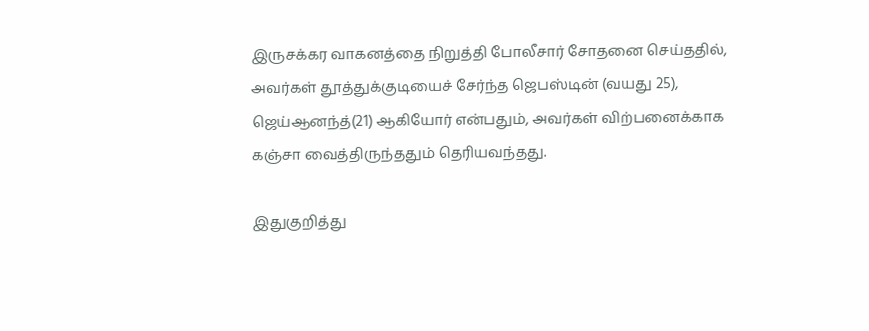இருசக்கர வாகனத்தை நிறுத்தி போலீசார் சோதனை செய்ததில், அவர்கள் தூத்துக்குடியைச் சேர்ந்த ஜெபஸ்டின் (வயது 25), ஜெய்ஆனந்த்(21) ஆகியோர் என்பதும், அவர்கள் விற்பனைக்காக கஞ்சா வைத்திருந்ததும் தெரியவந்தது.

இதுகுறித்து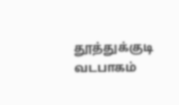தூத்துக்குடி வடபாகம்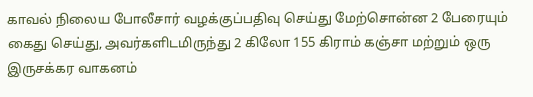காவல் நிலைய போலீசார் வழக்குப்பதிவு செய்து மேற்சொன்ன 2 பேரையும் கைது செய்து, அவர்களிடமிருந்து 2 கிலோ 155 கிராம் கஞ்சா மற்றும் ஒரு இருசக்கர வாகனம்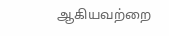ஆகியவற்றை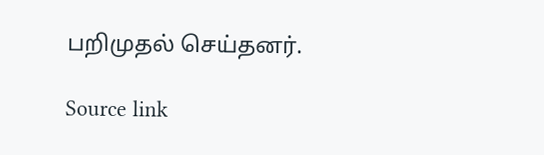பறிமுதல் செய்தனர்.

Source link